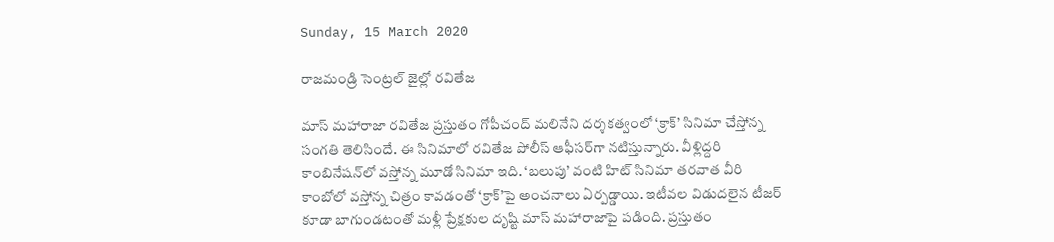Sunday, 15 March 2020

రాజమండ్రి సెంట్రల్ జైల్లో రవితేజ

మాస్ మహారాజా రవితేజ ప్రస్తుతం గోపీచంద్ మలినేని దర్శకత్వంలో ‘క్రాక్’ సినిమా చేస్తోన్న సంగతి తెలిసిందే. ఈ సినిమాలో రవితేజ పోలీస్ ఆఫీసర్‌గా నటిస్తున్నారు. వీళ్లిద్దరి కాంబినేషన్‌లో వస్తోన్న మూడో సినిమా ఇది. ‘బలుపు’ వంటి హిట్ సినిమా తరవాత వీరి కాంబోలో వస్తోన్న చిత్రం కావడంతో ‘క్రాక్’పై అంచనాలు ఏర్పడ్డాయి. ఇటీవల విడుదలైన టీజర్ కూడా బాగుండటంతో మళ్లీ ప్రేక్షకుల దృష్టి మాస్ మహారాజాపై పడింది. ప్రస్తుతం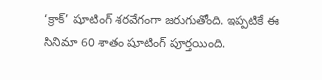‘క్రాక్’ షూటింగ్ శరవేగంగా జరుగుతోంది. ఇప్పటికే ఈ సినిమా 60 శాతం షూటింగ్ పూర్తయింది.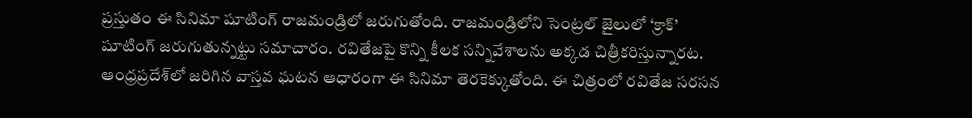ప్రస్తుతం ఈ సినిమా షూటింగ్ రాజమండ్రిలో జరుగుతోంది. రాజమండ్రిలోని సెంట్రల్ జైలులో ‘క్రాక్’ షూటింగ్ జరుగుతున్నట్టు సమాచారం. రవితేజపై కొన్ని కీలక సన్నివేశాలను అక్కడ చిత్రీకరిస్తున్నారట. ఆంధ్రప్రదేశ్‌లో జరిగిన వాస్తవ ఘటన ఆధారంగా ఈ సినిమా తెరకెక్కుతోంది. ఈ చిత్రంలో రవితేజ సరసన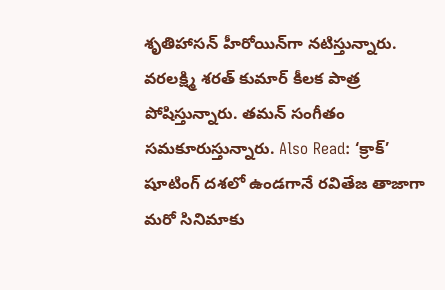శృతిహాసన్ హీరోయిన్‌గా నటిస్తున్నారు. వరలక్ష్మి శరత్ కుమార్ కీలక పాత్ర పోషిస్తున్నారు. తమన్ సంగీతం సమకూరుస్తున్నారు. Also Read: ‘క్రాక్’ షూటింగ్ దశలో ఉండగానే రవితేజ తాజాగా మరో సినిమాకు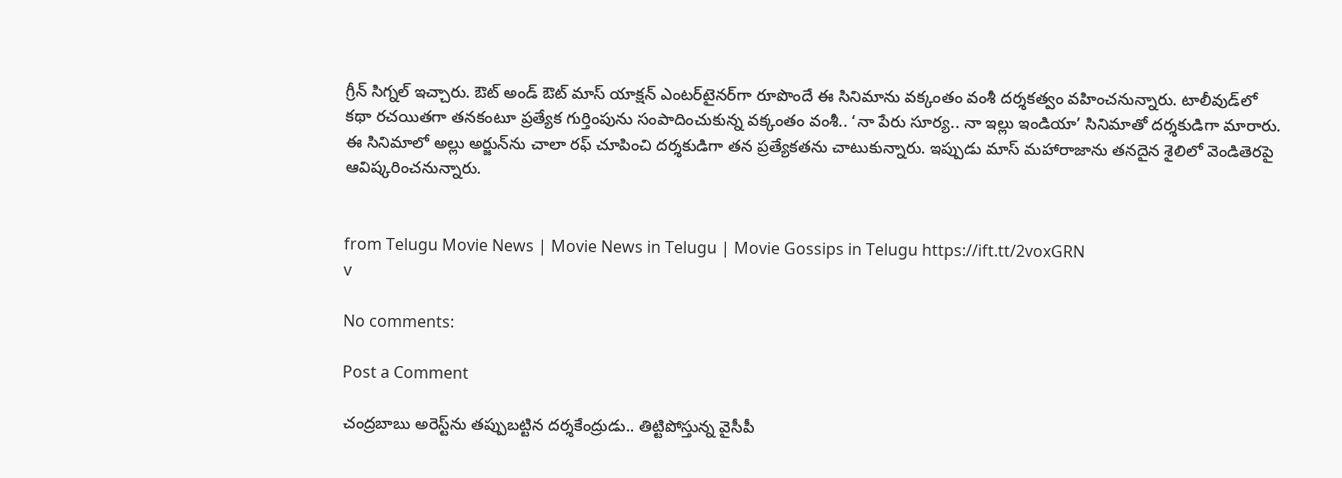గ్రీన్ సిగ్నల్ ఇచ్చారు. ఔట్ అండ్ ఔట్ మాస్ యాక్షన్ ఎంట‌ర్‌టైన‌ర్‌గా రూపొందే ఈ సినిమాను వ‌క్కంతం వంశీ దర్శకత్వం వహించనున్నారు. టాలీవుడ్‌లో కథా రచయితగా తనకంటూ ప్రత్యేక గుర్తింపును సంపాదించుకున్న వ‌క్కంతం వంశీ.. ‘నా పేరు సూర్య.. నా ఇల్లు ఇండియా’ సినిమాతో దర్శకుడిగా మారారు. ఈ సినిమాలో అల్లు అర్జున్‌ను చాలా రఫ్ చూపించి దర్శకుడిగా తన ప్రత్యేకతను చాటుకున్నారు. ఇప్పుడు మాస్ మహారాజాను తనదైన శైలిలో వెండితెరపై ఆవిష్కరించనున్నారు.


from Telugu Movie News | Movie News in Telugu | Movie Gossips in Telugu https://ift.tt/2voxGRN
v

No comments:

Post a Comment

చంద్రబాబు అరెస్ట్‌ను తప్పుబట్టిన దర్శకేంద్రుడు.. తిట్టిపోస్తున్న వైసీపీ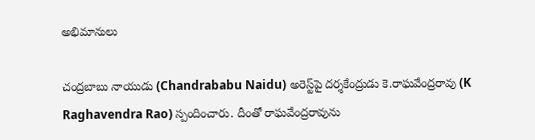అభిమానులు

చంద్రబాబు నాయుడు (Chandrababu Naidu) అరెస్ట్‌పై దర్శకేంద్రుడు కె.రాఘవేంద్రరావు (K Raghavendra Rao) స్పందించారు. దీంతో రాఘవేంద్రరావును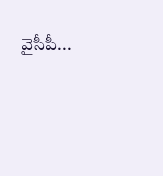వైసీపీ...